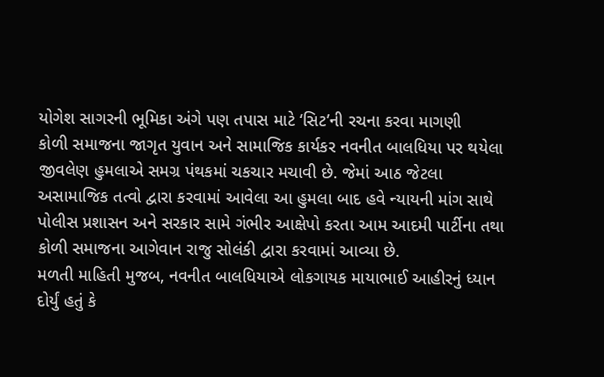યોગેશ સાગરની ભૂમિકા અંગે પણ તપાસ માટે ‘સિટ’ની રચના કરવા માગણી
કોળી સમાજના જાગૃત યુવાન અને સામાજિક કાર્યકર નવનીત બાલધિયા પર થયેલા જીવલેણ હુમલાએ સમગ્ર પંથકમાં ચકચાર મચાવી છે. જેમાં આઠ જેટલા અસામાજિક તત્વો દ્વારા કરવામાં આવેલા આ હુમલા બાદ હવે ન્યાયની માંગ સાથે પોલીસ પ્રશાસન અને સરકાર સામે ગંભીર આક્ષેપો કરતા આમ આદમી પાર્ટીના તથા કોળી સમાજના આગેવાન રાજુ સોલંકી દ્વારા કરવામાં આવ્યા છે.
મળતી માહિતી મુજબ, નવનીત બાલધિયાએ લોકગાયક માયાભાઈ આહીરનું ધ્યાન દોર્યું હતું કે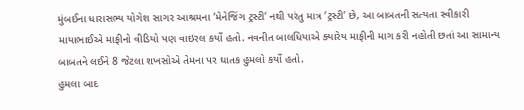મુંબઈના ધારાસભ્ય યોગેશ સાગર આશ્રમના ’મેનેજિંગ ટ્રસ્ટી’ નથી પરંતુ માત્ર ’ટ્રસ્ટી’ છે, આ બાબતની સત્યતા સ્વીકારી માયાભાઈએ માફીનો વીડિયો પણ વાઇરલ કર્યો હતો. નવનીત બાલધિયાએ ક્યારેય માફીની માગ કરી નહોતી છતાં આ સામાન્ય બાબતને લઈને 8 જેટલા શખસોએ તેમના પર ઘાતક હુમલો કર્યો હતો.
હુમલા બાદ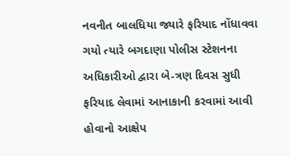નવનીત બાલધિયા જ્યારે ફરિયાદ નોંધાવવા ગયો ત્યારે બગદાણા પોલીસ સ્ટેશનના અધિકારીઓ દ્વારા બે-ત્રણ દિવસ સુધી ફરિયાદ લેવામાં આનાકાની કરવામાં આવી હોવાનો આક્ષેપ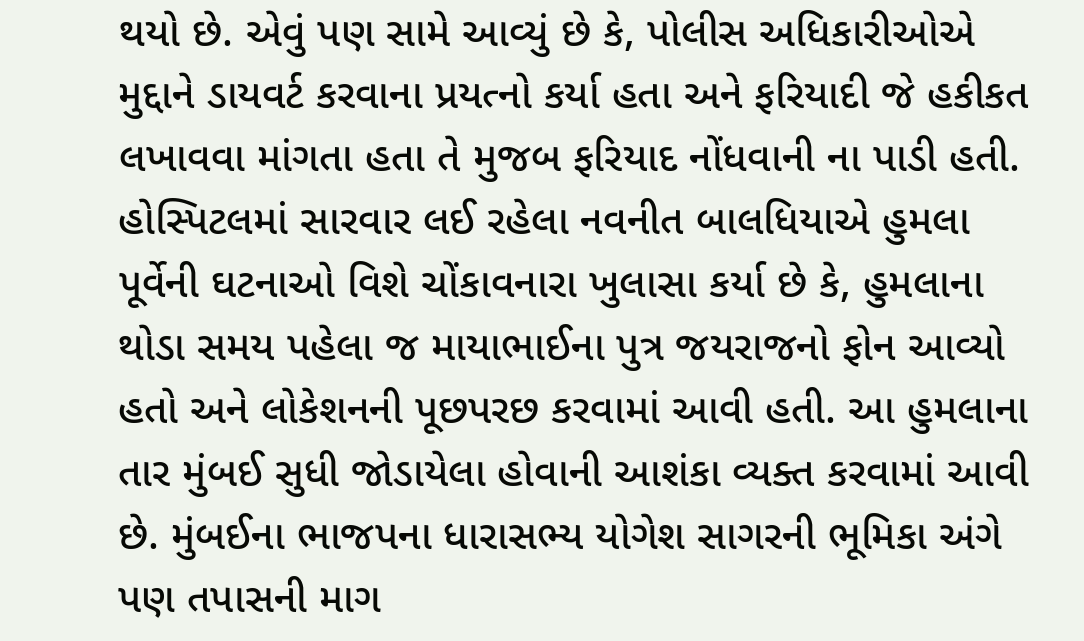થયો છે. એવું પણ સામે આવ્યું છે કે, પોલીસ અધિકારીઓએ મુદ્દાને ડાયવર્ટ કરવાના પ્રયત્નો કર્યા હતા અને ફરિયાદી જે હકીકત લખાવવા માંગતા હતા તે મુજબ ફરિયાદ નોંધવાની ના પાડી હતી.
હોસ્પિટલમાં સારવાર લઈ રહેલા નવનીત બાલધિયાએ હુમલા પૂર્વેની ઘટનાઓ વિશે ચોંકાવનારા ખુલાસા કર્યા છે કે, હુમલાના થોડા સમય પહેલા જ માયાભાઈના પુત્ર જયરાજનો ફોન આવ્યો હતો અને લોકેશનની પૂછપરછ કરવામાં આવી હતી. આ હુમલાના તાર મુંબઈ સુધી જોડાયેલા હોવાની આશંકા વ્યક્ત કરવામાં આવી છે. મુંબઈના ભાજપના ધારાસભ્ય યોગેશ સાગરની ભૂમિકા અંગે પણ તપાસની માગ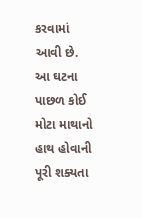કરવામાં આવી છે. આ ઘટના પાછળ કોઈ મોટા માથાનો હાથ હોવાની પૂરી શક્યતા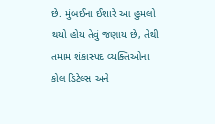છે. મુંબઈના ઈશારે આ હુમલો થયો હોય તેવું જણાય છે, તેથી તમામ શંકાસ્પદ વ્યક્તિઓના કોલ ડિટેલ્સ અને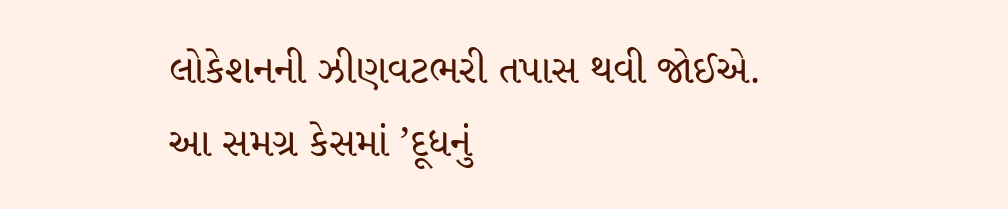લોકેશનની ઝીણવટભરી તપાસ થવી જોઈએ. આ સમગ્ર કેસમાં ’દૂધનું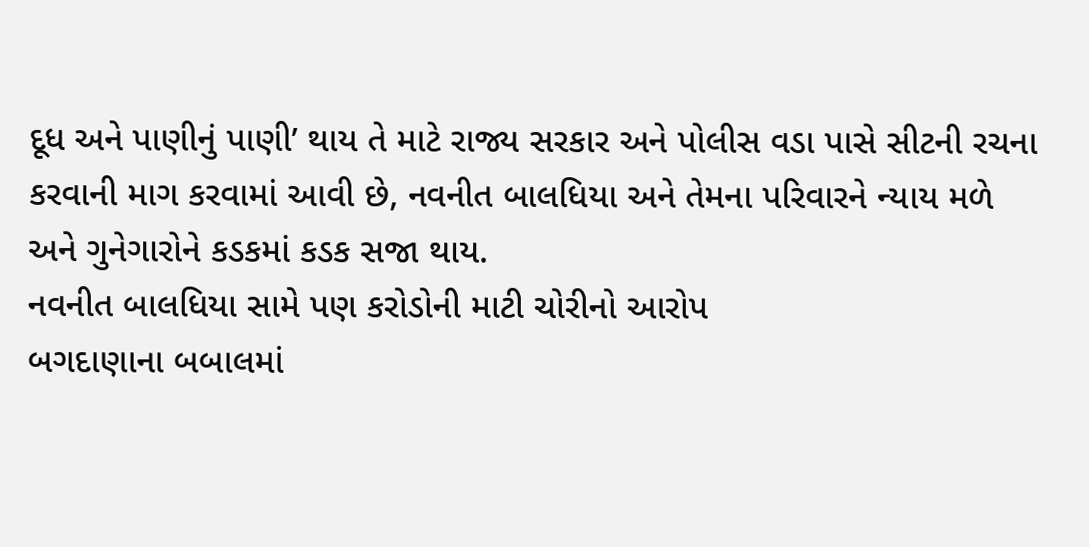દૂધ અને પાણીનું પાણી’ થાય તે માટે રાજ્ય સરકાર અને પોલીસ વડા પાસે સીટની રચના કરવાની માગ કરવામાં આવી છે, નવનીત બાલધિયા અને તેમના પરિવારને ન્યાય મળે અને ગુનેગારોને કડકમાં કડક સજા થાય.
નવનીત બાલધિયા સામે પણ કરોડોની માટી ચોરીનો આરોપ
બગદાણાના બબાલમાં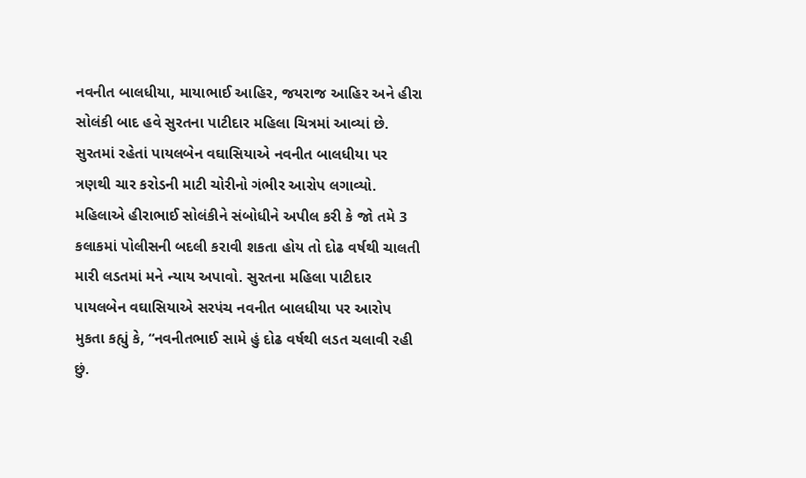નવનીત બાલધીયા, માયાભાઈ આહિર, જયરાજ આહિર અને હીરા સોલંકી બાદ હવે સુરતના પાટીદાર મહિલા ચિત્રમાં આવ્યાં છે. સુરતમાં રહેતાં પાયલબેન વઘાસિયાએ નવનીત બાલધીયા પર ત્રણથી ચાર કરોડની માટી ચોરીનો ગંભીર આરોપ લગાવ્યો. મહિલાએ હીરાભાઈ સોલંકીને સંબોધીને અપીલ કરી કે જો તમે 3 કલાકમાં પોલીસની બદલી કરાવી શકતા હોય તો દોઢ વર્ષથી ચાલતી મારી લડતમાં મને ન્યાય અપાવો. સુરતના મહિલા પાટીદાર પાયલબેન વઘાસિયાએ સરપંચ નવનીત બાલધીયા પર આરોપ મુકતા કહ્યું કે, “નવનીતભાઈ સામે હું દોઢ વર્ષથી લડત ચલાવી રહી છું.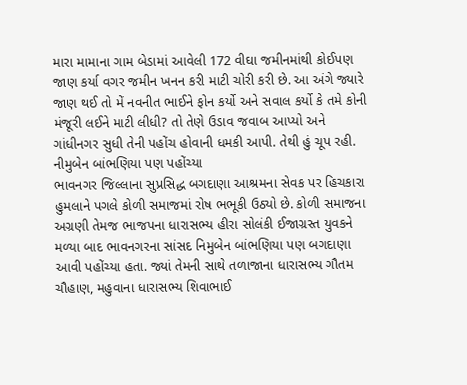મારા મામાના ગામ બેડામાં આવેલી 172 વીઘા જમીનમાંથી કોઈપણ જાણ કર્યા વગર જમીન ખનન કરી માટી ચોરી કરી છે. આ અંગે જ્યારે જાણ થઈ તો મેં નવનીત ભાઈને ફોન કર્યો અને સવાલ કર્યો કે તમે કોની મંજૂરી લઈને માટી લીધી? તો તેણે ઉડાવ જવાબ આપ્યો અને ગાંધીનગર સુધી તેની પહોંચ હોવાની ધમકી આપી. તેથી હું ચૂપ રહી.
નીમુબેન બાંભણિયા પણ પહોંચ્યા
ભાવનગર જિલ્લાના સુપ્રસિદ્ધ બગદાણા આશ્રમના સેવક પર હિચકારા હુમલાને પગલે કોળી સમાજમાં રોષ ભભૂકી ઉઠ્યો છે. કોળી સમાજના અગ્રણી તેમજ ભાજપના ધારાસભ્ય હીરા સોલંકી ઈજાગ્રસ્ત યુવકને મળ્યા બાદ ભાવનગરના સાંસદ નિમુબેન બાંભણિયા પણ બગદાણા આવી પહોંચ્યા હતા. જ્યાં તેમની સાથે તળાજાના ધારાસભ્ય ગૌતમ ચૌહાણ, મહુવાના ધારાસભ્ય શિવાભાઈ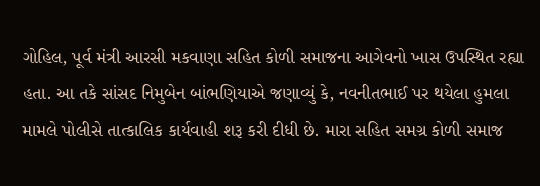ગોહિલ, પૂર્વ મંત્રી આરસી મકવાણા સહિત કોળી સમાજના આગેવનો ખાસ ઉપસ્થિત રહ્યા હતા. આ તકે સાંસદ નિમુબેન બાંભણિયાએ જણાવ્યું કે, નવનીતભાઈ પર થયેલા હુમલા મામલે પોલીસે તાત્કાલિક કાર્યવાહી શરૂ કરી દીધી છે. મારા સહિત સમગ્ર કોળી સમાજ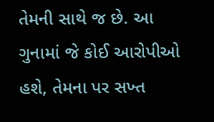તેમની સાથે જ છે. આ ગુનામાં જે કોઈ આરોપીઓ હશે, તેમના પર સખ્ત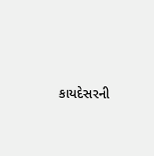કાયદેસરની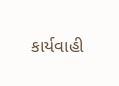કાર્યવાહી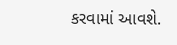કરવામાં આવશે.